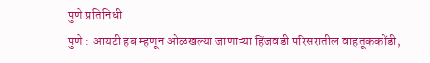पुणे प्रतिनिधी
पुणे : आयटी हब म्हणून ओळखल्या जाणाऱ्या हिंजवडी परिसरातील वाहतूककोंडी,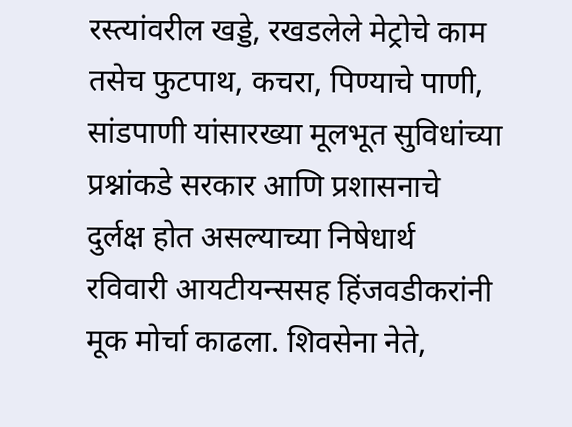रस्त्यांवरील खड्डे, रखडलेले मेट्रोचे काम तसेच फुटपाथ, कचरा, पिण्याचे पाणी, सांडपाणी यांसारख्या मूलभूत सुविधांच्या प्रश्नांकडे सरकार आणि प्रशासनाचे दुर्लक्ष होत असल्याच्या निषेधार्थ रविवारी आयटीयन्ससह हिंजवडीकरांनी मूक मोर्चा काढला. शिवसेना नेते,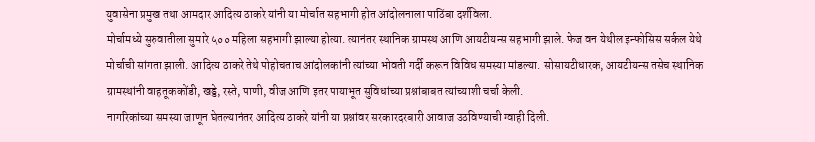युवासेना प्रमुख तथा आमदार आदित्य ठाकरे यांनी या मोर्चात सहभागी होत आंदोलनाला पाठिंबा दर्शविला.
मोर्चामध्ये सुरुवातीला सुमारे ५०० महिला सहभागी झाल्या होत्या. त्यानंतर स्थानिक ग्रामस्थ आणि आयटीयन्स सहभागी झाले. फेज वन येथील इन्फोसिस सर्कल येथे मोर्चाची सांगता झाली. आदित्य ठाकरे तेथे पोहोचताच आंदोलकांनी त्यांच्या भोवती गर्दी करून विविध समस्या मांडल्या. सोसायटीधारक, आयटीयन्स तसेच स्थानिक ग्रामस्थांनी वाहतूककोंडी, खड्डे, रस्ते, पाणी, वीज आणि इतर पायाभूत सुविधांच्या प्रश्नांबाबत त्यांच्याशी चर्चा केली.
नागरिकांच्या समस्या जाणून घेतल्यानंतर आदित्य ठाकरे यांनी या प्रश्नांवर सरकारदरबारी आवाज उठविण्याची ग्वाही दिली.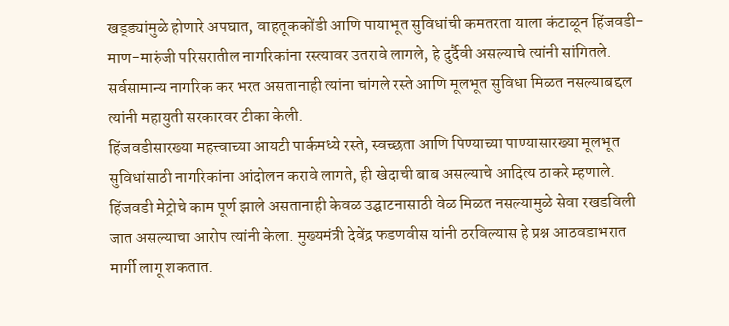खड्ड्यांमुळे होणारे अपघात, वाहतूककोंडी आणि पायाभूत सुविधांची कमतरता याला कंटाळून हिंजवडी-माण-मारुंजी परिसरातील नागरिकांना रस्त्यावर उतरावे लागले, हे दुर्दैवी असल्याचे त्यांनी सांगितले. सर्वसामान्य नागरिक कर भरत असतानाही त्यांना चांगले रस्ते आणि मूलभूत सुविधा मिळत नसल्याबद्दल त्यांनी महायुती सरकारवर टीका केली.
हिंजवडीसारख्या महत्त्वाच्या आयटी पार्कमध्ये रस्ते, स्वच्छता आणि पिण्याच्या पाण्यासारख्या मूलभूत सुविधांसाठी नागरिकांना आंदोलन करावे लागते, ही खेदाची बाब असल्याचे आदित्य ठाकरे म्हणाले. हिंजवडी मेट्रोचे काम पूर्ण झाले असतानाही केवळ उद्घाटनासाठी वेळ मिळत नसल्यामुळे सेवा रखडविली जात असल्याचा आरोप त्यांनी केला. मुख्यमंत्री देवेंद्र फडणवीस यांनी ठरविल्यास हे प्रश्न आठवडाभरात मार्गी लागू शकतात.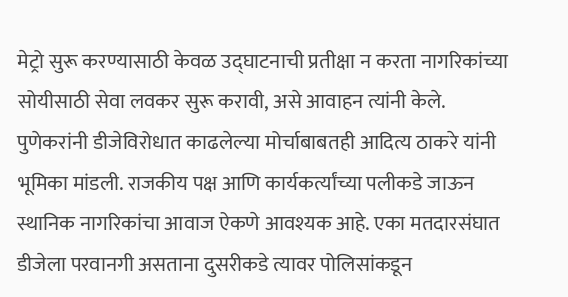मेट्रो सुरू करण्यासाठी केवळ उद्घाटनाची प्रतीक्षा न करता नागरिकांच्या सोयीसाठी सेवा लवकर सुरू करावी, असे आवाहन त्यांनी केले.
पुणेकरांनी डीजेविरोधात काढलेल्या मोर्चाबाबतही आदित्य ठाकरे यांनी भूमिका मांडली. राजकीय पक्ष आणि कार्यकर्त्यांच्या पलीकडे जाऊन स्थानिक नागरिकांचा आवाज ऐकणे आवश्यक आहे. एका मतदारसंघात डीजेला परवानगी असताना दुसरीकडे त्यावर पोलिसांकडून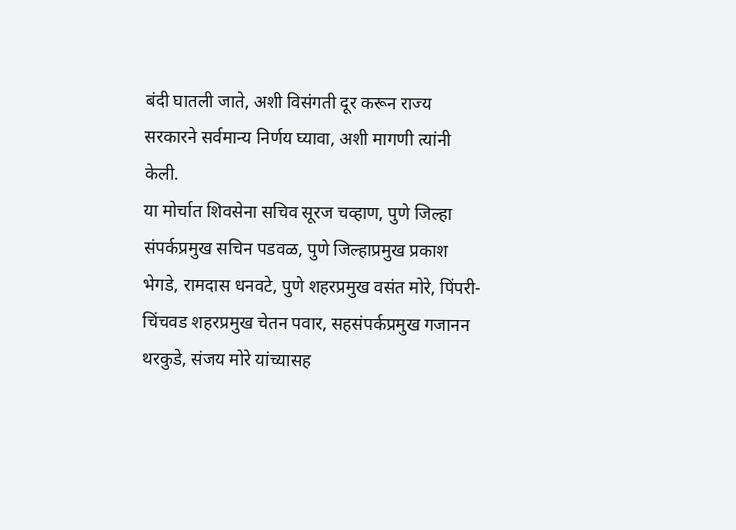बंदी घातली जाते, अशी विसंगती दूर करून राज्य सरकारने सर्वमान्य निर्णय घ्यावा, अशी मागणी त्यांनी केली.
या मोर्चात शिवसेना सचिव सूरज चव्हाण, पुणे जिल्हा संपर्कप्रमुख सचिन पडवळ, पुणे जिल्हाप्रमुख प्रकाश भेगडे, रामदास धनवटे, पुणे शहरप्रमुख वसंत मोरे, पिंपरी-चिंचवड शहरप्रमुख चेतन पवार, सहसंपर्कप्रमुख गजानन थरकुडे, संजय मोरे यांच्यासह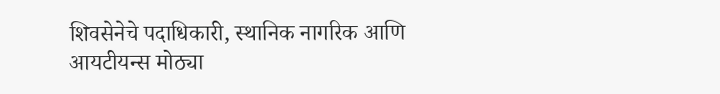शिवसेनेचे पदाधिकारी, स्थानिक नागरिक आणि आयटीयन्स मोठ्या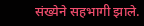संख्येने सहभागी झाले.